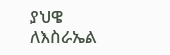ያህዌ ለእስራኤል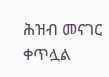ሕዝብ መናገር ቀጥሏል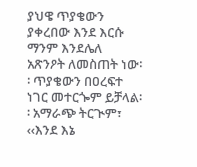ያህዌ ጥያቄውን ያቀረበው እንደ እርሱ ማንም እንደሌለ አጽንዖት ለመስጠት ነው፡፡ ጥያቄውን በዐረፍተ ነገር መተርጐም ይቻላል፡፡ አማራጭ ትርጒም፣ ‹‹እንደ እኔ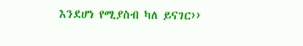እንደሆነ የሚያስብ ካለ ይናገር››